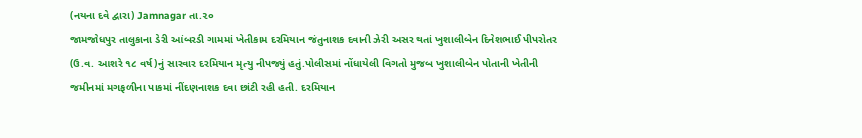(નયના દવે દ્વારા) Jamnagar તા.૨૦
જામજોધપુર તાલુકાના ડેરી આંબરડી ગામમાં ખેતીકામ દરમિયાન જંતુનાશક દવાની ઝેરી અસર થતાં ખુશાલીબેન દિનેશભાઈ પીપરોતર (ઉ.વ. આશરે ૧૮ વર્ષ)નું સારવાર દરમિયાન મૃત્યુ નીપજ્યું હતું.પોલીસમાં નોંધાયેલી વિગતો મુજબ ખુશાલીબેન પોતાની ખેતીની જમીનમાં મગફળીના પાકમાં નીંદણનાશક દવા છાંટી રહી હતી. દરમિયાન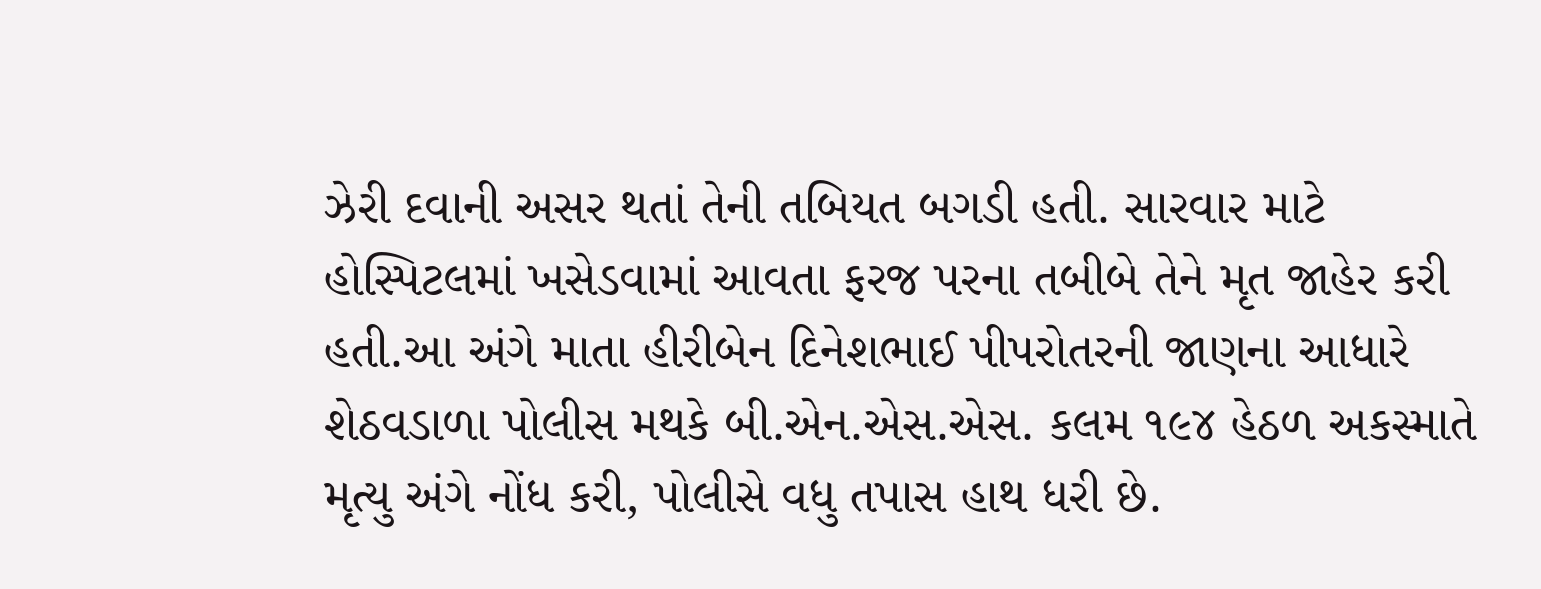ઝેરી દવાની અસર થતાં તેની તબિયત બગડી હતી. સારવાર માટે હોસ્પિટલમાં ખસેડવામાં આવતા ફરજ પરના તબીબે તેને મૃત જાહેર કરી હતી.આ અંગે માતા હીરીબેન દિનેશભાઈ પીપરોતરની જાણના આધારે શેઠવડાળા પોલીસ મથકે બી.એન.એસ.એસ. કલમ ૧૯૪ હેઠળ અકસ્માતે મૃત્યુ અંગે નોંધ કરી, પોલીસે વધુ તપાસ હાથ ધરી છે.